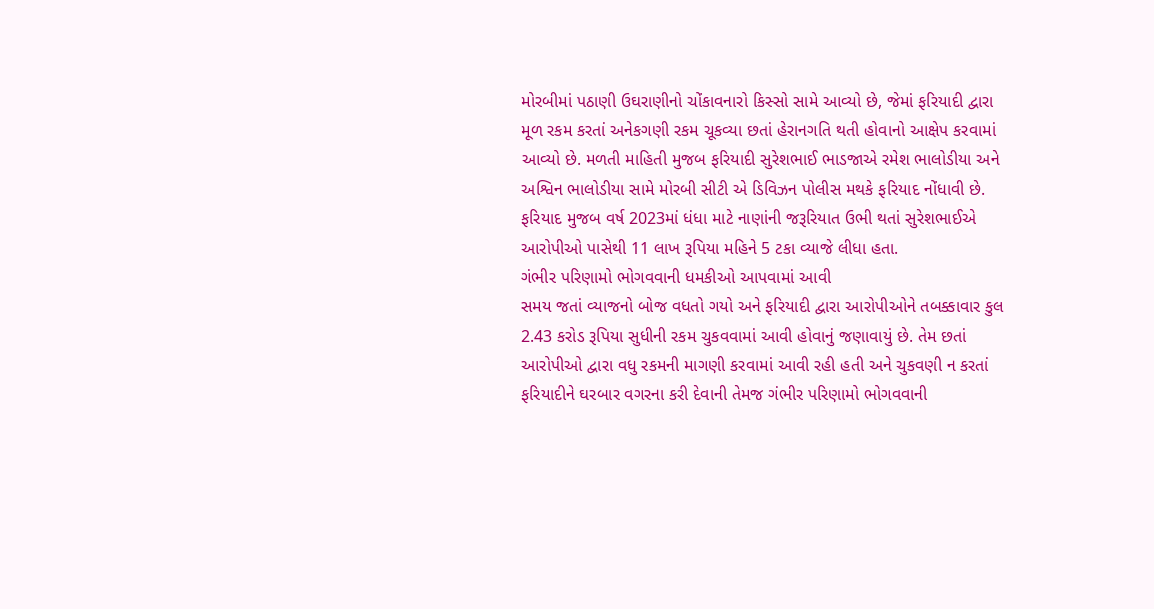મોરબીમાં પઠાણી ઉઘરાણીનો ચોંકાવનારો કિસ્સો સામે આવ્યો છે, જેમાં ફરિયાદી દ્વારા મૂળ રકમ કરતાં અનેકગણી રકમ ચૂકવ્યા છતાં હેરાનગતિ થતી હોવાનો આક્ષેપ કરવામાં આવ્યો છે. મળતી માહિતી મુજબ ફરિયાદી સુરેશભાઈ ભાડજાએ રમેશ ભાલોડીયા અને અશ્વિન ભાલોડીયા સામે મોરબી સીટી એ ડિવિઝન પોલીસ મથકે ફરિયાદ નોંધાવી છે. ફરિયાદ મુજબ વર્ષ 2023માં ધંધા માટે નાણાંની જરૂરિયાત ઉભી થતાં સુરેશભાઈએ આરોપીઓ પાસેથી 11 લાખ રૂપિયા મહિને 5 ટકા વ્યાજે લીધા હતા.
ગંભીર પરિણામો ભોગવવાની ધમકીઓ આપવામાં આવી
સમય જતાં વ્યાજનો બોજ વધતો ગયો અને ફરિયાદી દ્વારા આરોપીઓને તબક્કાવાર કુલ 2.43 કરોડ રૂપિયા સુધીની રકમ ચુકવવામાં આવી હોવાનું જણાવાયું છે. તેમ છતાં આરોપીઓ દ્વારા વધુ રકમની માગણી કરવામાં આવી રહી હતી અને ચુકવણી ન કરતાં ફરિયાદીને ઘરબાર વગરના કરી દેવાની તેમજ ગંભીર પરિણામો ભોગવવાની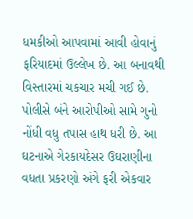ધમકીઓ આપવામાં આવી હોવાનું ફરિયાદમાં ઉલ્લેખ છે. આ બનાવથી વિસ્તારમાં ચકચાર મચી ગઈ છે. પોલીસે બંને આરોપીઓ સામે ગુનો નોંધી વધુ તપાસ હાથ ધરી છે. આ ઘટનાએ ગેરકાયદેસર ઉઘરાણીના વધતા પ્રકરણો અંગે ફરી એકવાર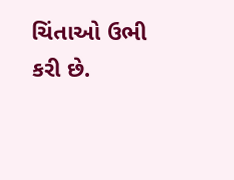ચિંતાઓ ઉભી કરી છે.